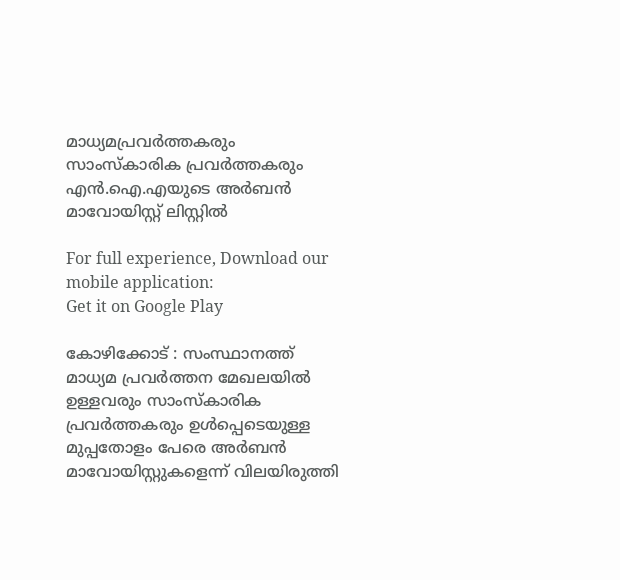മാധ്യമപ്രവര്‍ത്തകരും സാംസ്‌കാരിക പ്രവര്‍ത്തകരും എന്‍.ഐ.എയുടെ അര്‍ബന്‍ മാവോയിസ്റ്റ്‌ ലിസ്റ്റില്‍

For full experience, Download our mobile application:
Get it on Google Play

കോഴിക്കോട് : സംസ്ഥാനത്ത് മാധ്യമ പ്രവര്‍ത്തന മേഖലയില്‍ ഉള്ളവരും സാംസ്‌കാരിക പ്രവര്‍ത്തകരും ഉള്‍പ്പെടെയുള്ള മുപ്പതോളം പേരെ അര്‍ബന്‍ മാവോയിസ്റ്റുകളെന്ന് വിലയിരുത്തി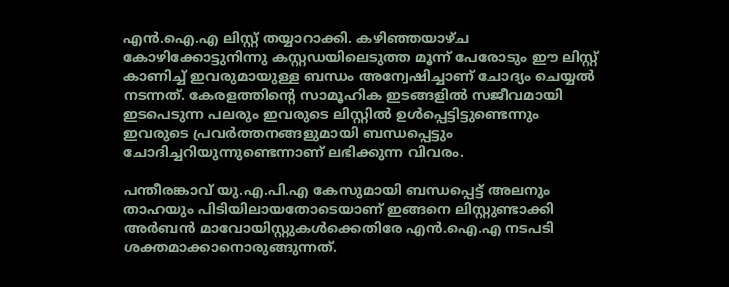എന്‍.ഐ.എ ലിസ്റ്റ് തയ്യാറാക്കി. കഴിഞ്ഞയാഴ്ച കോഴിക്കോട്ടുനിന്നു കസ്റ്റഡയിലെടുത്ത മൂന്ന് പേരോടും ഈ ലിസ്റ്റ് കാണിച്ച് ഇവരുമായുള്ള ബന്ധം അന്വേഷിച്ചാണ് ചോദ്യം ചെയ്യല്‍ നടന്നത്. കേരളത്തിന്റെ സാമൂഹിക ഇടങ്ങളില്‍ സജീവമായി ഇടപെടുന്ന പലരും ഇവരുടെ ലിസ്റ്റില്‍ ഉള്‍പ്പെട്ടിട്ടുണ്ടെന്നും ഇവരുടെ പ്രവര്‍ത്തനങ്ങളുമായി ബന്ധപ്പെട്ടും ചോദിച്ചറിയുന്നുണ്ടെന്നാണ് ലഭിക്കുന്ന വിവരം.

പന്തീരങ്കാവ് യു.എ.പി.എ കേസുമായി ബന്ധപ്പെട്ട് അലനും താഹയും പിടിയിലായതോടെയാണ് ഇങ്ങനെ ലിസ്റ്റുണ്ടാക്കി അര്‍ബന്‍ മാവോയിസ്റ്റുകള്‍ക്കെതിരേ എന്‍.ഐ.എ നടപടി ശക്തമാക്കാനൊരുങ്ങുന്നത്.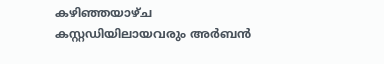കഴിഞ്ഞയാഴ്ച കസ്റ്റഡിയിലായവരും അര്‍ബന്‍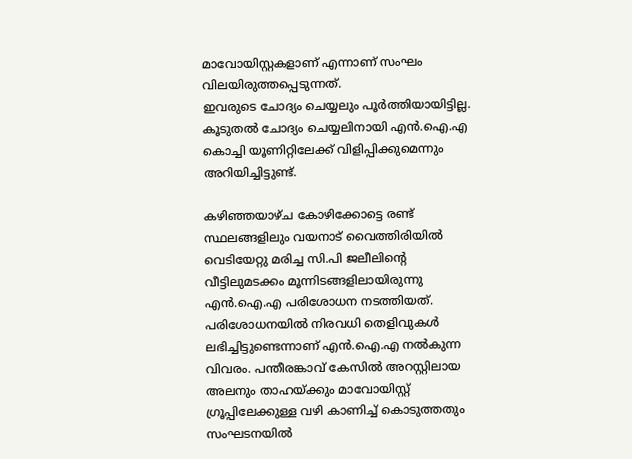മാവോയിസ്റ്റകളാണ് എന്നാണ് സംഘം വിലയിരുത്തപ്പെടുന്നത്.
ഇവരുടെ ചോദ്യം ചെയ്യലും പൂര്‍ത്തിയായിട്ടില്ല. കൂടുതല്‍ ചോദ്യം ചെയ്യലിനായി എന്‍.ഐ.എ കൊച്ചി യൂണിറ്റിലേക്ക് വിളിപ്പിക്കുമെന്നും അറിയിച്ചിട്ടുണ്ട്.

കഴിഞ്ഞയാഴ്ച കോഴിക്കോട്ടെ രണ്ട് സ്ഥലങ്ങളിലും വയനാട് വൈത്തിരിയില്‍ വെടിയേറ്റു മരിച്ച സി.പി ജലീലിന്റെ വീട്ടിലുമടക്കം മൂന്നിടങ്ങളിലായിരുന്നു എന്‍.ഐ.എ പരിശോധന നടത്തിയത്. പരിശോധനയില്‍ നിരവധി തെളിവുകള്‍ ലഭിച്ചിട്ടുണ്ടെന്നാണ് എന്‍.ഐ.എ നല്‍കുന്ന വിവരം. പന്തീരങ്കാവ് കേസില്‍ അറസ്റ്റിലായ അലനും താഹയ്ക്കും മാവോയിസ്റ്റ് ഗ്രൂപ്പിലേക്കുള്ള വഴി കാണിച്ച് കൊടുത്തതും സംഘടനയില്‍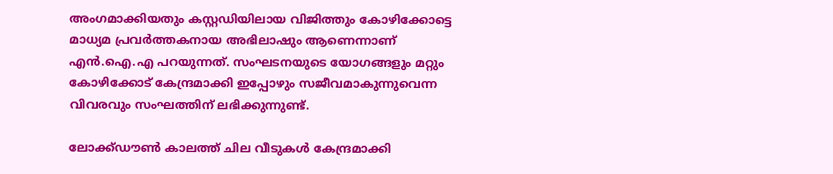അംഗമാക്കിയതും കസ്റ്റഡിയിലായ വിജിത്തും കോഴിക്കോട്ടെ മാധ്യമ പ്രവര്‍ത്തകനായ അഭിലാഷും ആണെന്നാണ് എന്‍.ഐ.എ പറയുന്നത്. സംഘടനയുടെ യോഗങ്ങളും മറ്റും കോഴിക്കോട് കേന്ദ്രമാക്കി ഇപ്പോഴും സജീവമാകുന്നുവെന്ന വിവരവും സംഘത്തിന് ലഭിക്കുന്നുണ്ട്.

ലോക്ക്ഡൗണ്‍ കാലത്ത് ചില വീടുകള്‍ കേന്ദ്രമാക്കി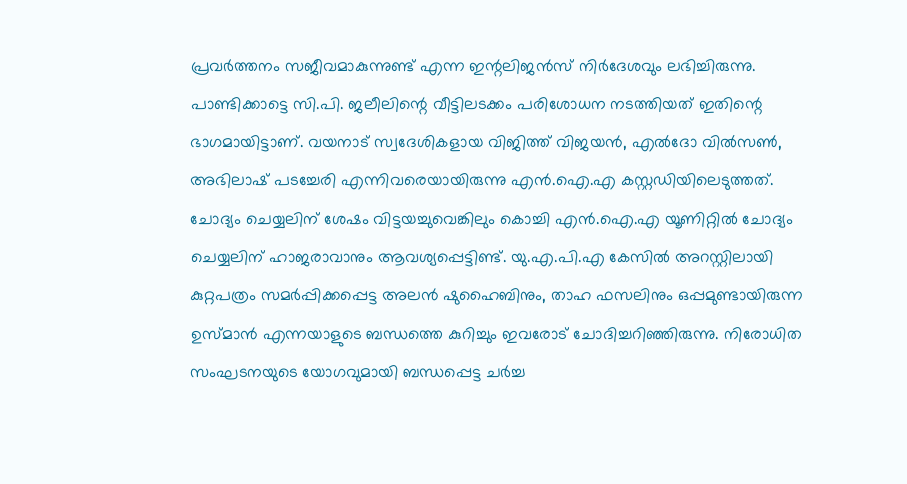പ്രവര്‍ത്തനം സജീവമാകുന്നുണ്ട് എന്ന ഇന്റലിജന്‍സ് നിര്‍ദേശവും ലഭിച്ചിരുന്നു. പാണ്ടിക്കാട്ടെ സി.പി. ജലീലിന്റെ വീട്ടിലടക്കം പരിശോധന നടത്തിയത് ഇതിന്റെ ഭാഗമായിട്ടാണ്. വയനാട് സ്വദേശികളായ വിജിത്ത് വിജയന്‍, എല്‍ദോ വില്‍സണ്‍, അഭിലാഷ് പടച്ചേരി എന്നിവരെയായിരുന്നു എന്‍.ഐ.എ കസ്റ്റഡിയിലെടുത്തത്. ചോദ്യം ചെയ്യലിന് ശേഷം വിട്ടയച്ചുവെങ്കിലും കൊച്ചി എന്‍.ഐ.എ യൂണിറ്റില്‍ ചോദ്യം ചെയ്യലിന് ഹാജരാവാനും ആവശ്യപ്പെട്ടിണ്ട്. യു.എ.പി.എ കേസില്‍ അറസ്റ്റിലായി കുറ്റപത്രം സമര്‍പ്പിക്കപ്പെട്ട അലന്‍ ഷുഹൈബിനും, താഹ ഫസലിനും ഒപ്പമുണ്ടായിരുന്ന ഉസ്മാന്‍ എന്നയാളുടെ ബന്ധത്തെ കുറിച്ചും ഇവരോട് ചോദിച്ചറിഞ്ഞിരുന്നു. നിരോധിത സംഘടനയുടെ യോഗവുമായി ബന്ധപ്പെട്ട ചര്‍ച്ച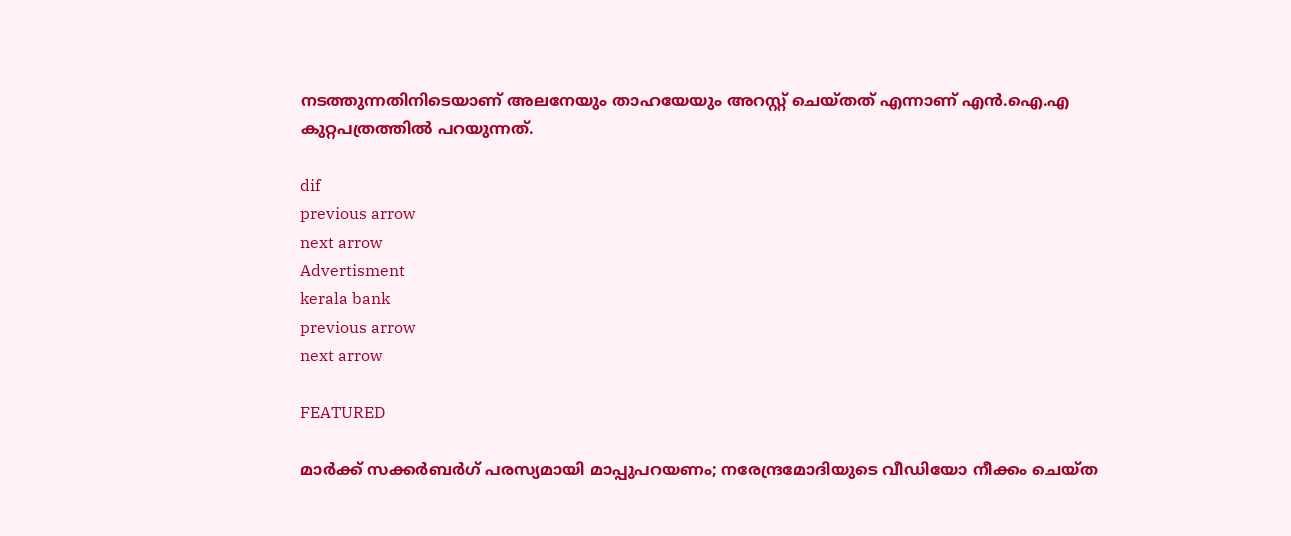നടത്തുന്നതിനിടെയാണ് അലനേയും താഹയേയും അറസ്റ്റ് ചെയ്തത് എന്നാണ് എന്‍.ഐ.എ കുറ്റപത്രത്തില്‍ പറയുന്നത്.

dif
previous arrow
next arrow
Advertisment
kerala bank
previous arrow
next arrow

FEATURED

മാര്‍ക്ക് സക്കര്‍ബര്‍ഗ് പരസ്യമായി മാപ്പുപറയണം; നരേന്ദ്രമോദിയുടെ വീഡിയോ നീക്കം ചെയ്ത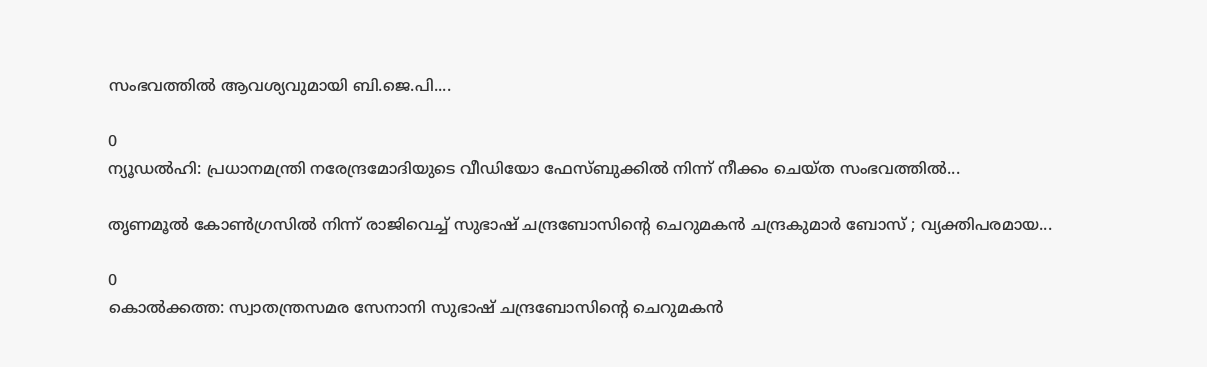സംഭവത്തിൽ ആവശ്യവുമായി ബി.ജെ.പി....

0
ന്യൂഡല്‍ഹി: പ്രധാനമന്ത്രി നരേന്ദ്രമോദിയുടെ വീഡിയോ ഫേസ്ബുക്കില്‍ നിന്ന് നീക്കം ചെയ്ത സംഭവത്തില്‍...

തൃണമൂൽ കോൺഗ്രസിൽ നിന്ന് രാജിവെച്ച് സുഭാഷ് ചന്ദ്രബോസിന്റെ ചെറുമകൻ ചന്ദ്രകുമാർ ബോസ് ; വ്യക്തിപരമായ...

0
കൊല്‍ക്കത്ത: സ്വാതന്ത്രസമര സേനാനി സുഭാഷ് ചന്ദ്രബോസിന്റെ ചെറുമകന്‍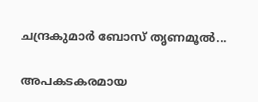ചന്ദ്രകുമാര്‍ ബോസ് തൃണമൂല്‍...

അപകടകരമായ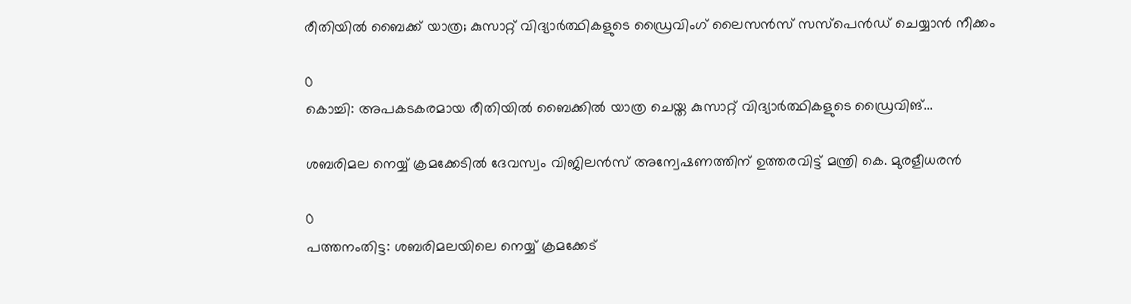രീതിയില്‍ ബൈക്ക് യാത്ര; കുസാറ്റ് വിദ്യാര്‍ത്ഥികളുടെ ഡ്രൈവിംഗ് ലൈസന്‍സ് സസ്‌പെന്‍ഡ് ചെയ്യാന്‍ നീക്കം

0
കൊച്ചി: അപകടകരമായ രീതിയില്‍ ബൈക്കില്‍ യാത്ര ചെയ്ത കുസാറ്റ് വിദ്യാര്‍ത്ഥികളുടെ ഡ്രൈവിങ്...

ശബരിമല നെയ്യ് ക്രമക്കേടിൽ ദേവസ്വം വിജിലൻസ് അന്വേഷണത്തിന് ഉത്തരവിട്ട് മന്ത്രി കെ. മുരളീധരൻ

0
പത്തനംതിട്ട: ശബരിമലയിലെ നെയ്യ് ക്രമക്കേട്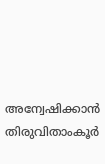അന്വേഷിക്കാന്‍ തിരുവിതാംകൂര്‍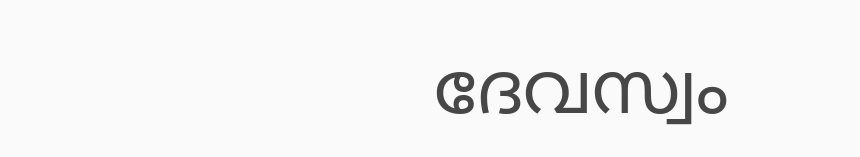ദേവസ്വം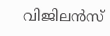വിജിലന്‍സ്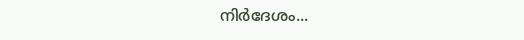നിര്‍ദേശം...